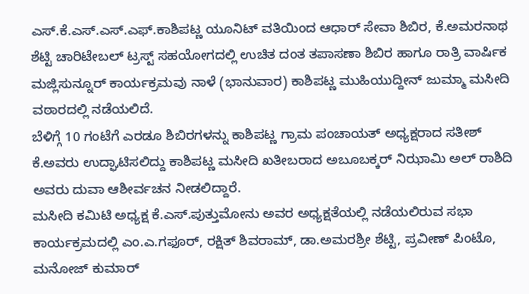ಎಸ್.ಕೆ.ಎಸ್.ಎಸ್.ಎಫ್.ಕಾಶಿಪಟ್ಣ ಯೂನಿಟ್ ವತಿಯಿಂದ ಆಧಾರ್ ಸೇವಾ ಶಿಬಿರ, ಕೆ.ಅಮರನಾಥ ಶೆಟ್ಟಿ ಚಾರಿಟೇಬಲ್ ಟ್ರಸ್ಟ್ ಸಹಯೋಗದಲ್ಲಿ ಉಚಿತ ದಂತ ತಪಾಸಣಾ ಶಿಬಿರ ಹಾಗೂ ರಾತ್ರಿ ವಾರ್ಷಿಕ ಮಜ್ಲಿಸುನ್ನೂರ್ ಕಾರ್ಯಕ್ರಮವು ನಾಳೆ (ಭಾನುವಾರ) ಕಾಶಿಪಟ್ಣ ಮುಹಿಯುದ್ದೀನ್ ಜುಮ್ಮಾ ಮಸೀದಿ ವಠಾರದಲ್ಲಿ ನಡೆಯಲಿದೆ.
ಬೆಳಿಗ್ಗೆ 10 ಗಂಟೆಗೆ ಎರಡೂ ಶಿಬಿರಗಳನ್ನು ಕಾಶಿಪಟ್ಣ ಗ್ರಾಮ ಪಂಚಾಯತ್ ಅಧ್ಯಕ್ಷರಾದ ಸತೀಶ್ ಕೆ.ಅವರು ಉದ್ಘಾಟಿಸಲಿದ್ದು ಕಾಶಿಪಟ್ಣ ಮಸೀದಿ ಖತೀಬರಾದ ಅಬೂಬಕ್ಕರ್ ನಿಝಾಮಿ ಅಲ್ ರಾಶಿದಿ ಅವರು ದುವಾ ಆಶೀರ್ವಚನ ನೀಡಲಿದ್ದಾರೆ.
ಮಸೀದಿ ಕಮಿಟಿ ಅಧ್ಯಕ್ಷ ಕೆ.ಎಸ್.ಪುತ್ತುಮೋನು ಅವರ ಅಧ್ಯಕ್ಷತೆಯಲ್ಲಿ ನಡೆಯಲಿರುವ ಸಭಾ ಕಾರ್ಯಕ್ರಮದಲ್ಲಿ ಎಂ.ಎ.ಗಫೂರ್, ರಕ್ಷಿತ್ ಶಿವರಾಮ್, ಡಾ.ಅಮರಶ್ರೀ ಶೆಟ್ಟಿ, ಪ್ರವೀಣ್ ಪಿಂಟೊ, ಮನೋಜ್ ಕುಮಾರ್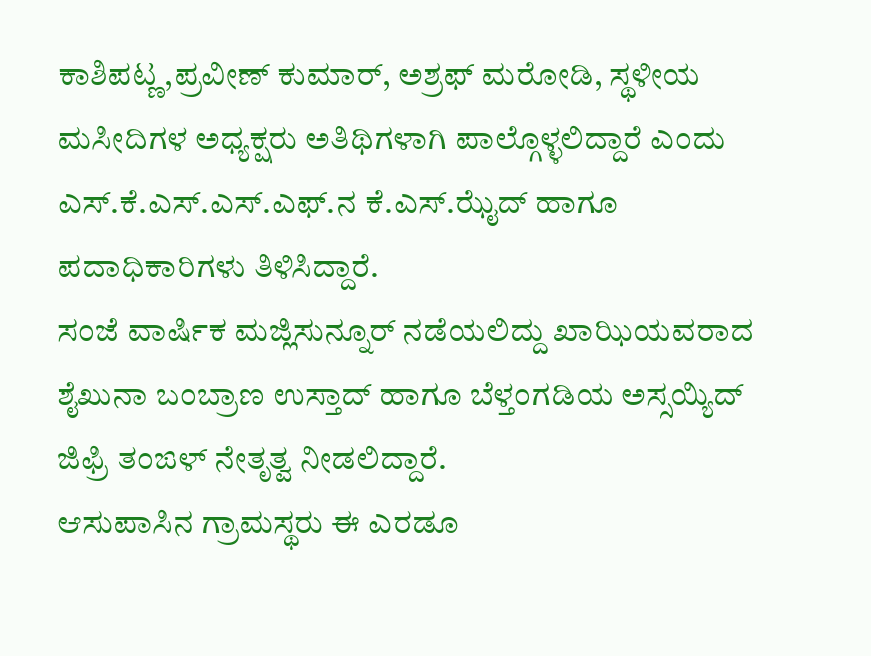ಕಾಶಿಪಟ್ಣ,ಪ್ರವೀಣ್ ಕುಮಾರ್, ಅಶ್ರಫ್ ಮರೋಡಿ, ಸ್ಥಳೀಯ ಮಸೀದಿಗಳ ಅಧ್ಯಕ್ಷರು ಅತಿಥಿಗಳಾಗಿ ಪಾಲ್ಗೊಳ್ಳಲಿದ್ದಾರೆ ಎಂದು ಎಸ್.ಕೆ.ಎಸ್.ಎಸ್.ಎಫ್.ನ ಕೆ.ಎಸ್.ಝೈದ್ ಹಾಗೂ ಪದಾಧಿಕಾರಿಗಳು ತಿಳಿಸಿದ್ದಾರೆ.
ಸಂಜೆ ವಾರ್ಷಿಕ ಮಜ್ಲಿಸುನ್ನೂರ್ ನಡೆಯಲಿದ್ದು ಖಾಝಿಯವರಾದ ಶೈಖುನಾ ಬಂಬ್ರಾಣ ಉಸ್ತಾದ್ ಹಾಗೂ ಬೆಳ್ತಂಗಡಿಯ ಅಸ್ಸಯ್ಯಿದ್ ಜಿಫ್ರಿ ತಂಙಳ್ ನೇತೃತ್ವ ನೀಡಲಿದ್ದಾರೆ.
ಆಸುಪಾಸಿನ ಗ್ರಾಮಸ್ಥರು ಈ ಎರಡೂ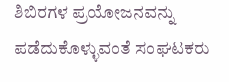ಶಿಬಿರಗಳ ಪ್ರಯೋಜನವನ್ನು ಪಡೆದುಕೊಳ್ಳುವಂತೆ ಸಂಘಟಕರು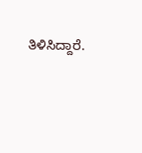ತಿಳಿಸಿದ್ದಾರೆ.